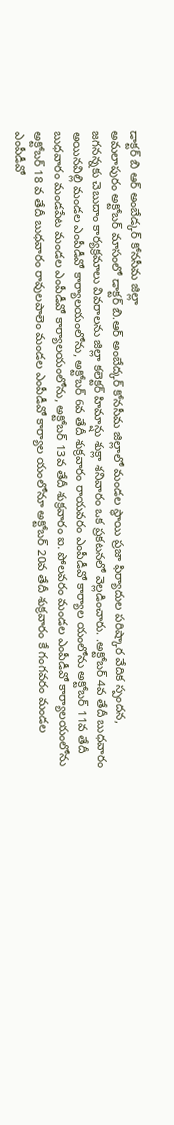డాక్టర్ బి ఆర్ అంబేడ్కర్ కోనసీమ జిల్లా
అమలాపురం అక్టోబర్ మాసంలో డాక్టర్ బి.ఆర్ అంబేద్కర్ కోనసీమ జిల్లాలో మండల స్థాయి ప్రజా ఫిర్యాదుల పరిష్కార వేదిక స్పందన, జగనన్నకు చెబుదాం కార్యక్రమాలు వివరాలను జిల్లా కలెక్టర్ హిమాన్షు శుక్లా శనివారం ఒక ప్రకటనలో వెల్లడించారు. .అక్టోబర్ 4వ తేదీ బుధవారం అయినవిల్లి మండల ఎంపీడీవో కార్యాలయంలోను, అక్టోబర్ 6వ తేదీ శుక్రవారం రాయవరం ఎంపీడీవో కార్యాల యంలోను అక్టోబర్ 11వ తేదీ బుధవారం మండపేట మండల ఎంపీడీవో కార్యాలయంలోను, అక్టోబర్ 13వ తేదీ శుక్రవారం ఐ. పోలవరం మండల ఎంపీడీవో కార్యాలయంలోను అక్టోబర్ 18 వ తేదీ బుధవారం రావులపాలెం మండల ఎంపీడీవో కార్యాల యంలోనూ అక్టోబర్ 20వ తేదీ శుక్రవారం కే గంగవరం మండల ఎంపీడీవో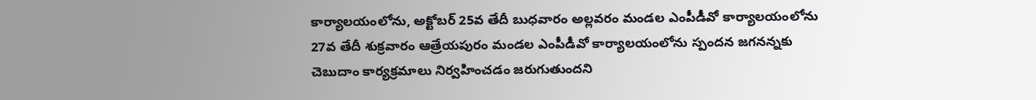కార్యాలయంలోను, అక్టోబర్ 25వ తేదీ బుధవారం అల్లవరం మండల ఎంపీడీవో కార్యాలయంలోను 27వ తేదీ శుక్రవారం ఆత్రేయపురం మండల ఎంపీడీవో కార్యాలయంలోను స్పందన జగనన్నకు చెబుదాం కార్యక్రమాలు నిర్వహించడం జరుగుతుందని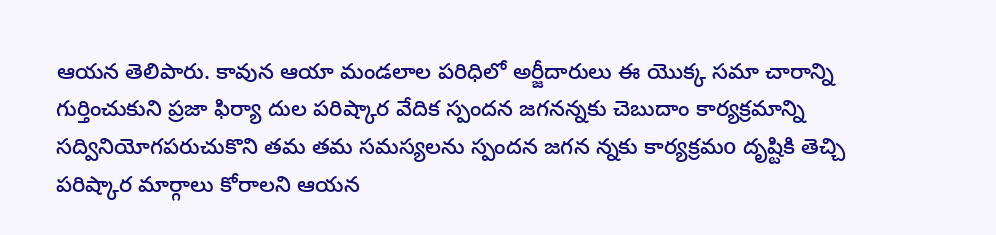ఆయన తెలిపారు. కావున ఆయా మండలాల పరిధిలో అర్జీదారులు ఈ యొక్క సమా చారాన్ని గుర్తించుకుని ప్రజా ఫిర్యా దుల పరిష్కార వేదిక స్పందన జగనన్నకు చెబుదాం కార్యక్రమాన్ని సద్వినియోగపరుచుకొని తమ తమ సమస్యలను స్పందన జగన న్నకు కార్యక్రమo దృష్టికి తెచ్చి పరిష్కార మార్గాలు కోరాలని ఆయన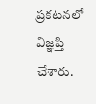ప్రకటనలో విజ్ఞప్తి చేశారు.